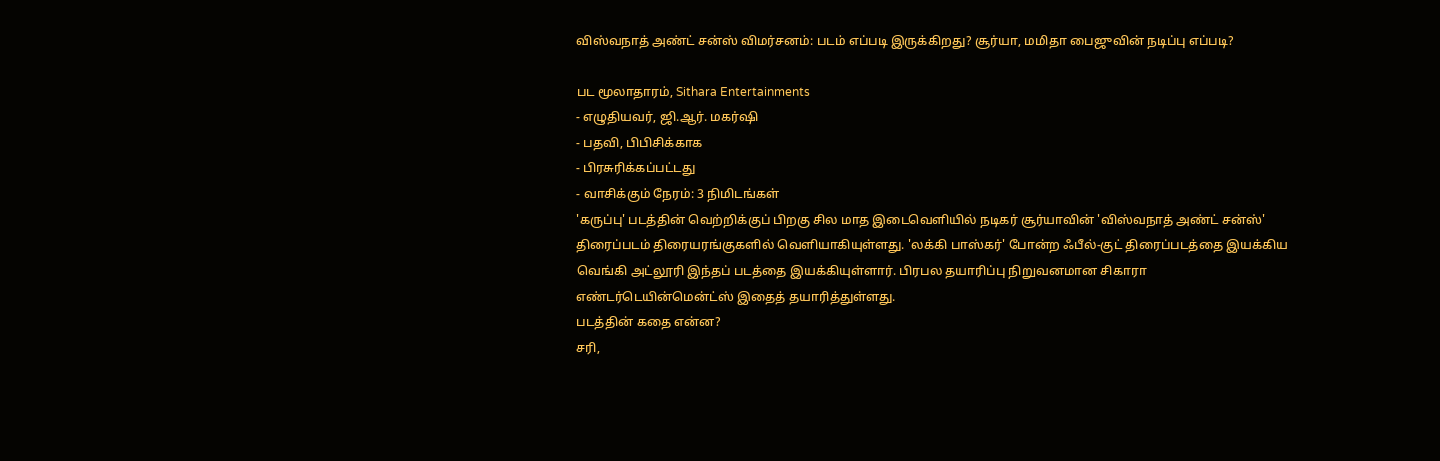விஸ்வநாத் அண்ட் சன்ஸ் விமர்சனம்: படம் எப்படி இருக்கிறது? சூர்யா, மமிதா பைஜுவின் நடிப்பு எப்படி?

பட மூலாதாரம், Sithara Entertainments
- எழுதியவர், ஜி.ஆர். மகர்ஷி
- பதவி, பிபிசிக்காக
- பிரசுரிக்கப்பட்டது
- வாசிக்கும் நேரம்: 3 நிமிடங்கள்
'கருப்பு' படத்தின் வெற்றிக்குப் பிறகு சில மாத இடைவெளியில் நடிகர் சூர்யாவின் 'விஸ்வநாத் அண்ட் சன்ஸ்' திரைப்படம் திரையரங்குகளில் வெளியாகியுள்ளது. 'லக்கி பாஸ்கர்' போன்ற ஃபீல்-குட் திரைப்படத்தை இயக்கிய வெங்கி அட்லூரி இந்தப் படத்தை இயக்கியுள்ளார். பிரபல தயாரிப்பு நிறுவனமான சிகாரா எண்டர்டெயின்மென்ட்ஸ் இதைத் தயாரித்துள்ளது.
படத்தின் கதை என்ன?
சரி,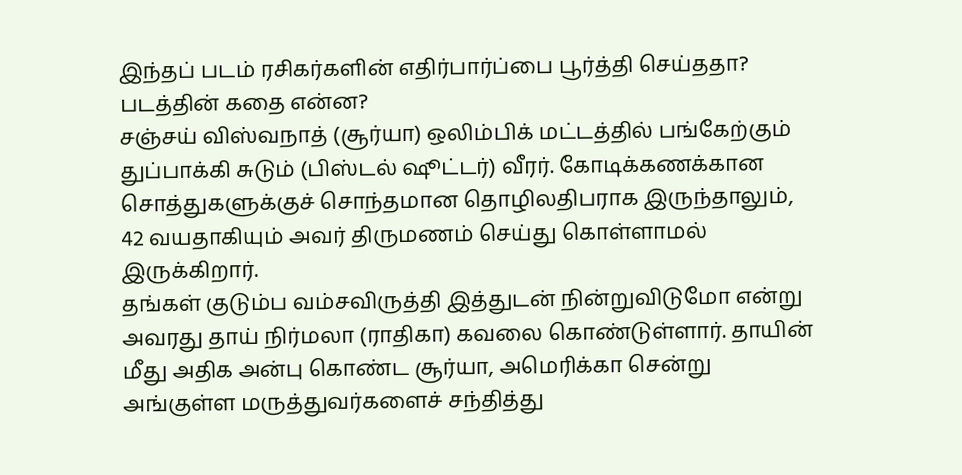இந்தப் படம் ரசிகர்களின் எதிர்பார்ப்பை பூர்த்தி செய்ததா? படத்தின் கதை என்ன?
சஞ்சய் விஸ்வநாத் (சூர்யா) ஒலிம்பிக் மட்டத்தில் பங்கேற்கும் துப்பாக்கி சுடும் (பிஸ்டல் ஷூட்டர்) வீரர். கோடிக்கணக்கான சொத்துகளுக்குச் சொந்தமான தொழிலதிபராக இருந்தாலும், 42 வயதாகியும் அவர் திருமணம் செய்து கொள்ளாமல் இருக்கிறார்.
தங்கள் குடும்ப வம்சவிருத்தி இத்துடன் நின்றுவிடுமோ என்று அவரது தாய் நிர்மலா (ராதிகா) கவலை கொண்டுள்ளார். தாயின் மீது அதிக அன்பு கொண்ட சூர்யா, அமெரிக்கா சென்று அங்குள்ள மருத்துவர்களைச் சந்தித்து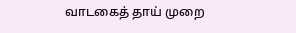வாடகைத் தாய் முறை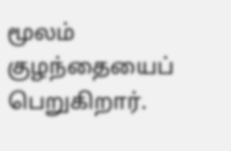மூலம் குழந்தையைப் பெறுகிறார்.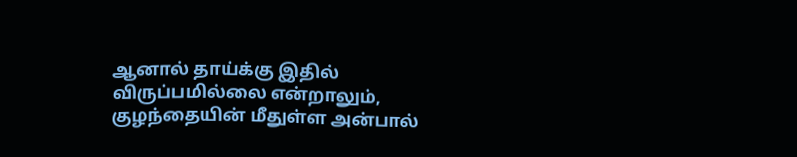ஆனால் தாய்க்கு இதில் விருப்பமில்லை என்றாலும், குழந்தையின் மீதுள்ள அன்பால்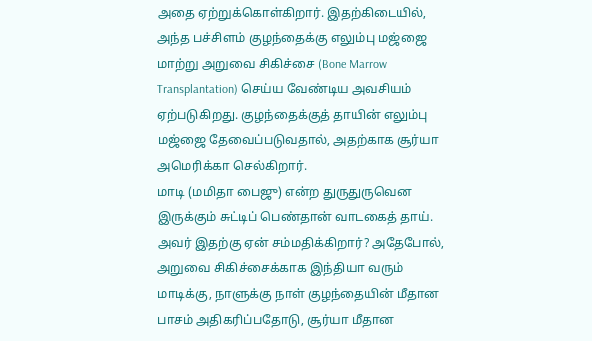அதை ஏற்றுக்கொள்கிறார். இதற்கிடையில், அந்த பச்சிளம் குழந்தைக்கு எலும்பு மஜ்ஜை மாற்று அறுவை சிகிச்சை (Bone Marrow Transplantation) செய்ய வேண்டிய அவசியம் ஏற்படுகிறது. குழந்தைக்குத் தாயின் எலும்பு மஜ்ஜை தேவைப்படுவதால், அதற்காக சூர்யா அமெரிக்கா செல்கிறார்.
மாடி (மமிதா பைஜு) என்ற துருதுருவென இருக்கும் சுட்டிப் பெண்தான் வாடகைத் தாய்.
அவர் இதற்கு ஏன் சம்மதிக்கிறார்? அதேபோல், அறுவை சிகிச்சைக்காக இந்தியா வரும் மாடிக்கு, நாளுக்கு நாள் குழந்தையின் மீதான பாசம் அதிகரிப்பதோடு, சூர்யா மீதான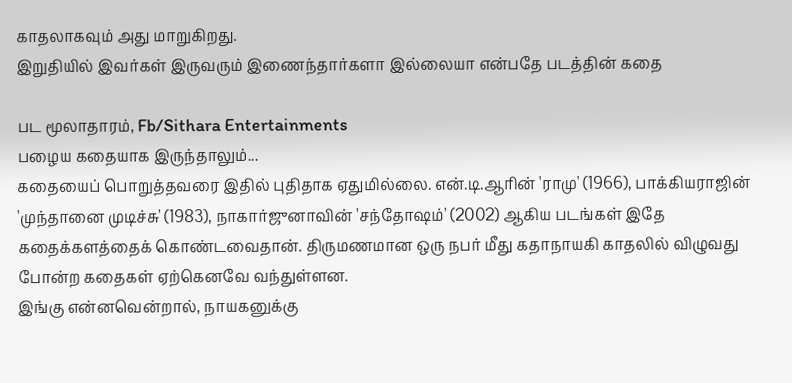காதலாகவும் அது மாறுகிறது.
இறுதியில் இவர்கள் இருவரும் இணைந்தார்களா இல்லையா என்பதே படத்தின் கதை

பட மூலாதாரம், Fb/Sithara Entertainments
பழைய கதையாக இருந்தாலும்...
கதையைப் பொறுத்தவரை இதில் புதிதாக ஏதுமில்லை. என்.டி.ஆரின் 'ராமு' (1966), பாக்கியராஜின் 'முந்தானை முடிச்சு' (1983), நாகார்ஜுனாவின் 'சந்தோஷம்' (2002) ஆகிய படங்கள் இதே கதைக்களத்தைக் கொண்டவைதான். திருமணமான ஒரு நபர் மீது கதாநாயகி காதலில் விழுவது போன்ற கதைகள் ஏற்கெனவே வந்துள்ளன.
இங்கு என்னவென்றால், நாயகனுக்கு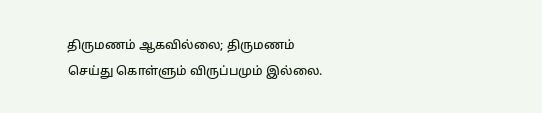திருமணம் ஆகவில்லை; திருமணம் செய்து கொள்ளும் விருப்பமும் இல்லை.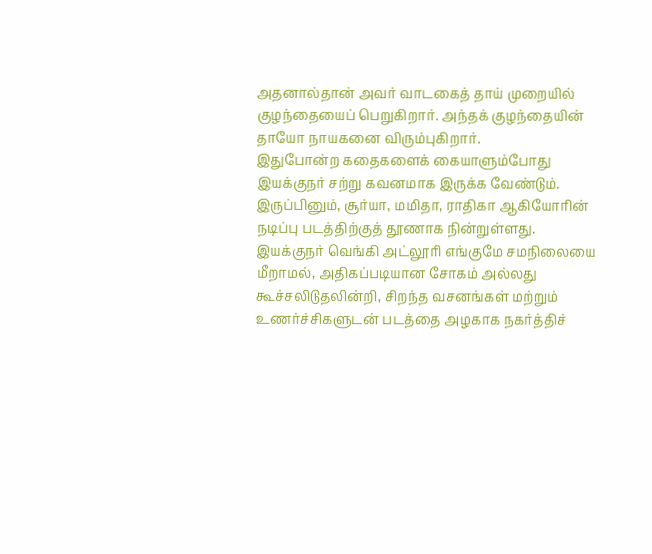அதனால்தான் அவர் வாடகைத் தாய் முறையில் குழந்தையைப் பெறுகிறார். அந்தக் குழந்தையின் தாயோ நாயகனை விரும்புகிறார்.
இதுபோன்ற கதைகளைக் கையாளும்போது இயக்குநர் சற்று கவனமாக இருக்க வேண்டும். இருப்பினும், சூர்யா, மமிதா, ராதிகா ஆகியோரின் நடிப்பு படத்திற்குத் தூணாக நின்றுள்ளது. இயக்குநர் வெங்கி அட்லூரி எங்குமே சமநிலையை மீறாமல், அதிகப்படியான சோகம் அல்லது கூச்சலிடுதலின்றி, சிறந்த வசனங்கள் மற்றும் உணர்ச்சிகளுடன் படத்தை அழகாக நகர்த்திச்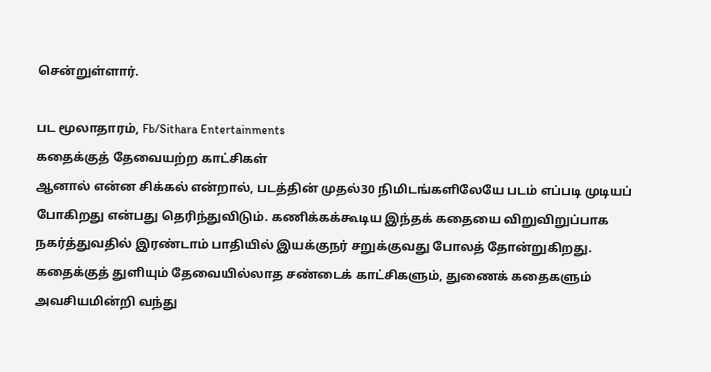சென்றுள்ளார்.

பட மூலாதாரம், Fb/Sithara Entertainments
கதைக்குத் தேவையற்ற காட்சிகள்
ஆனால் என்ன சிக்கல் என்றால், படத்தின் முதல்30 நிமிடங்களிலேயே படம் எப்படி முடியப் போகிறது என்பது தெரிந்துவிடும். கணிக்கக்கூடிய இந்தக் கதையை விறுவிறுப்பாக நகர்த்துவதில் இரண்டாம் பாதியில் இயக்குநர் சறுக்குவது போலத் தோன்றுகிறது. கதைக்குத் துளியும் தேவையில்லாத சண்டைக் காட்சிகளும், துணைக் கதைகளும் அவசியமின்றி வந்து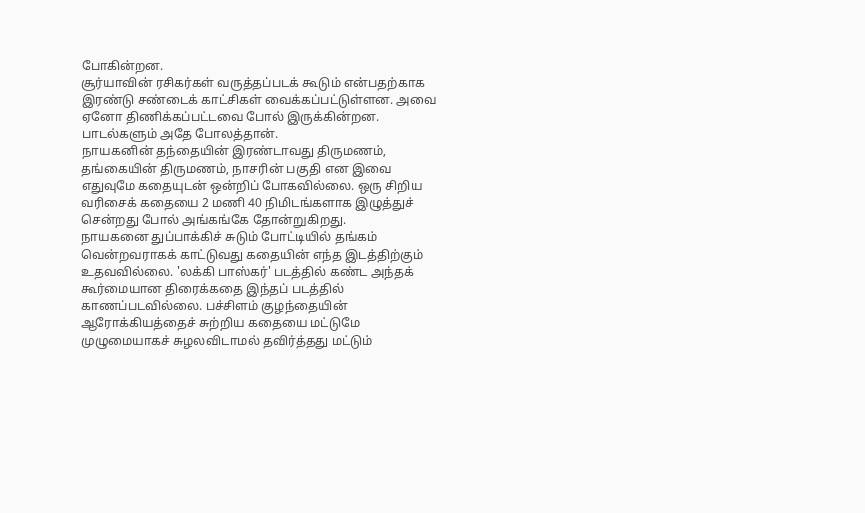போகின்றன.
சூர்யாவின் ரசிகர்கள் வருத்தப்படக் கூடும் என்பதற்காக இரண்டு சண்டைக் காட்சிகள் வைக்கப்பட்டுள்ளன. அவை ஏனோ திணிக்கப்பட்டவை போல் இருக்கின்றன. பாடல்களும் அதே போலத்தான்.
நாயகனின் தந்தையின் இரண்டாவது திருமணம், தங்கையின் திருமணம், நாசரின் பகுதி என இவை எதுவுமே கதையுடன் ஒன்றிப் போகவில்லை. ஒரு சிறிய வரிசைக் கதையை 2 மணி 40 நிமிடங்களாக இழுத்துச் சென்றது போல் அங்கங்கே தோன்றுகிறது.
நாயகனை துப்பாக்கிச் சுடும் போட்டியில் தங்கம் வென்றவராகக் காட்டுவது கதையின் எந்த இடத்திற்கும் உதவவில்லை. 'லக்கி பாஸ்கர்' படத்தில் கண்ட அந்தக் கூர்மையான திரைக்கதை இந்தப் படத்தில் காணப்படவில்லை. பச்சிளம் குழந்தையின் ஆரோக்கியத்தைச் சுற்றிய கதையை மட்டுமே முழுமையாகச் சுழலவிடாமல் தவிர்த்தது மட்டும்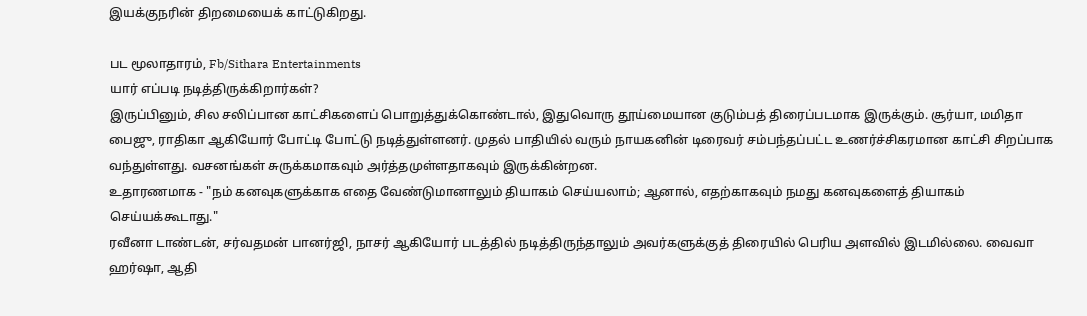இயக்குநரின் திறமையைக் காட்டுகிறது.

பட மூலாதாரம், Fb/Sithara Entertainments
யார் எப்படி நடித்திருக்கிறார்கள்?
இருப்பினும், சில சலிப்பான காட்சிகளைப் பொறுத்துக்கொண்டால், இதுவொரு தூய்மையான குடும்பத் திரைப்படமாக இருக்கும். சூர்யா, மமிதா பைஜு, ராதிகா ஆகியோர் போட்டி போட்டு நடித்துள்ளனர். முதல் பாதியில் வரும் நாயகனின் டிரைவர் சம்பந்தப்பட்ட உணர்ச்சிகரமான காட்சி சிறப்பாக வந்துள்ளது. வசனங்கள் சுருக்கமாகவும் அர்த்தமுள்ளதாகவும் இருக்கின்றன.
உதாரணமாக - "நம் கனவுகளுக்காக எதை வேண்டுமானாலும் தியாகம் செய்யலாம்; ஆனால், எதற்காகவும் நமது கனவுகளைத் தியாகம் செய்யக்கூடாது."
ரவீனா டாண்டன், சர்வதமன் பானர்ஜி, நாசர் ஆகியோர் படத்தில் நடித்திருந்தாலும் அவர்களுக்குத் திரையில் பெரிய அளவில் இடமில்லை. வைவா ஹர்ஷா, ஆதி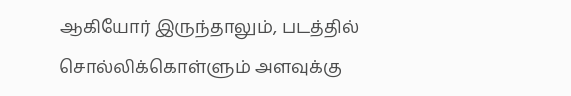ஆகியோர் இருந்தாலும், படத்தில் சொல்லிக்கொள்ளும் அளவுக்கு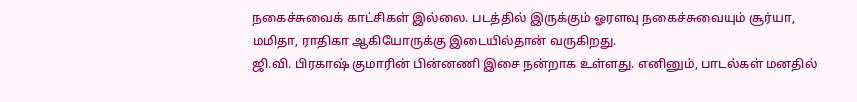நகைச்சுவைக் காட்சிகள் இல்லை. படத்தில் இருக்கும் ஓரளவு நகைச்சுவையும் சூர்யா, மமிதா, ராதிகா ஆகியோருக்கு இடையில்தான் வருகிறது.
ஜி.வி. பிரகாஷ் குமாரின் பின்னணி இசை நன்றாக உள்ளது. எனினும், பாடல்கள் மனதில்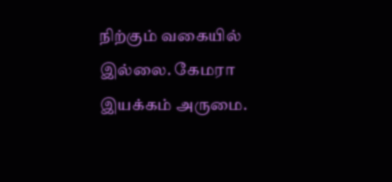நிற்கும் வகையில் இல்லை. கேமரா இயக்கம் அருமை.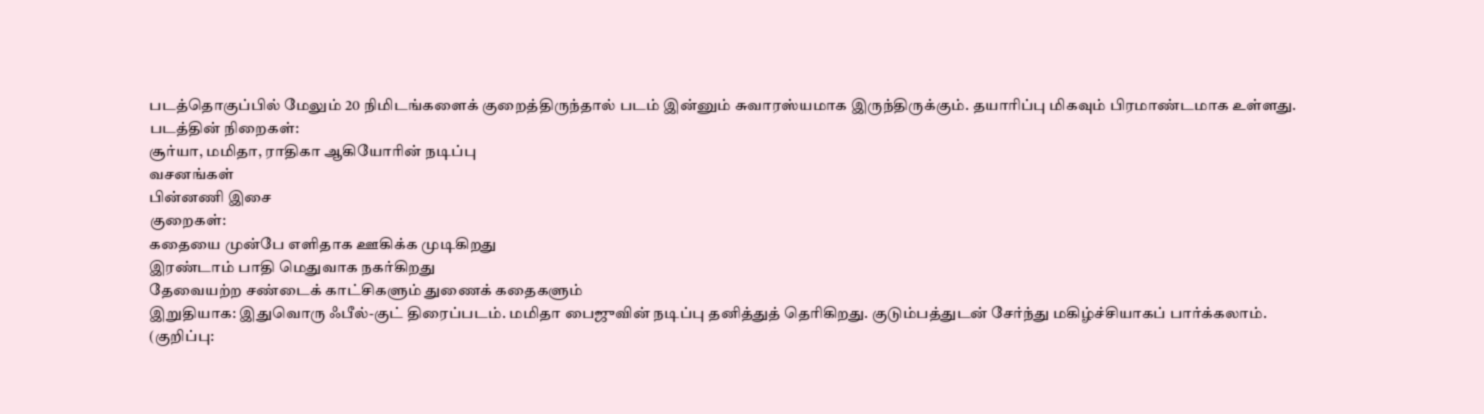படத்தொகுப்பில் மேலும் 20 நிமிடங்களைக் குறைத்திருந்தால் படம் இன்னும் சுவாரஸ்யமாக இருந்திருக்கும். தயாரிப்பு மிகவும் பிரமாண்டமாக உள்ளது.
படத்தின் நிறைகள்:
சூர்யா, மமிதா, ராதிகா ஆகியோரின் நடிப்பு
வசனங்கள்
பின்னணி இசை
குறைகள்:
கதையை முன்பே எளிதாக ஊகிக்க முடிகிறது
இரண்டாம் பாதி மெதுவாக நகர்கிறது
தேவையற்ற சண்டைக் காட்சிகளும் துணைக் கதைகளும்
இறுதியாக: இதுவொரு ஃபீல்-குட் திரைப்படம். மமிதா பைஜுவின் நடிப்பு தனித்துத் தெரிகிறது. குடும்பத்துடன் சேர்ந்து மகிழ்ச்சியாகப் பார்க்கலாம்.
(குறிப்பு: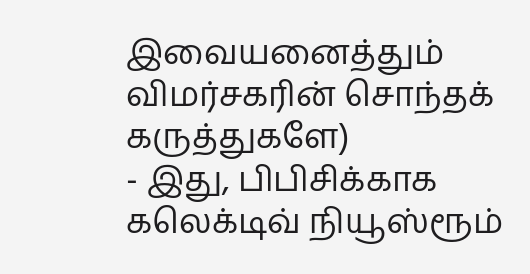இவையனைத்தும் விமர்சகரின் சொந்தக் கருத்துகளே)
- இது, பிபிசிக்காக கலெக்டிவ் நியூஸ்ரூம்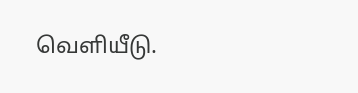வெளியீடு.